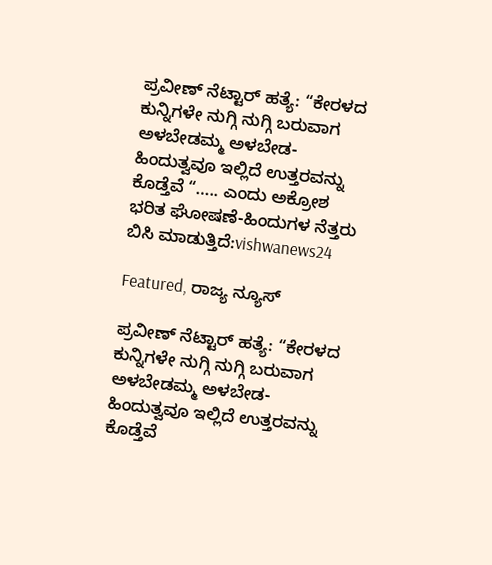ಪ್ರವೀಣ್ ನೆಟ್ಟಾರ್ ಹತ್ಯೆ: “ಕೇರಳದ ಕುನ್ನಿಗಳೇ ನುಗ್ಗಿ ನುಗ್ಗಿ ಬರುವಾಗ ಅಳಬೇಡಮ್ಮ ಅಳಬೇಡ-ಹಿಂದುತ್ವವೂ ಇಲ್ಲಿದೆ ಉತ್ತರವನ್ನು ಕೊಡ್ತೆವೆ “….. ಎಂದು ಅಕ್ರೋಶ ಭರಿತ ಘೋಷಣೆ-ಹಿಂದುಗಳ ನೆತ್ತರು ಬಿಸಿ ಮಾಡುತ್ತಿದೆ:vishwanews24

Featured, ರಾಜ್ಯ ನ್ಯೂಸ್

ಪ್ರವೀಣ್ ನೆಟ್ಟಾರ್ ಹತ್ಯೆ: “ಕೇರಳದ ಕುನ್ನಿಗಳೇ ನುಗ್ಗಿ ನುಗ್ಗಿ ಬರುವಾಗ ಅಳಬೇಡಮ್ಮ ಅಳಬೇಡ-ಹಿಂದುತ್ವವೂ ಇಲ್ಲಿದೆ ಉತ್ತರವನ್ನು ಕೊಡ್ತೆವೆ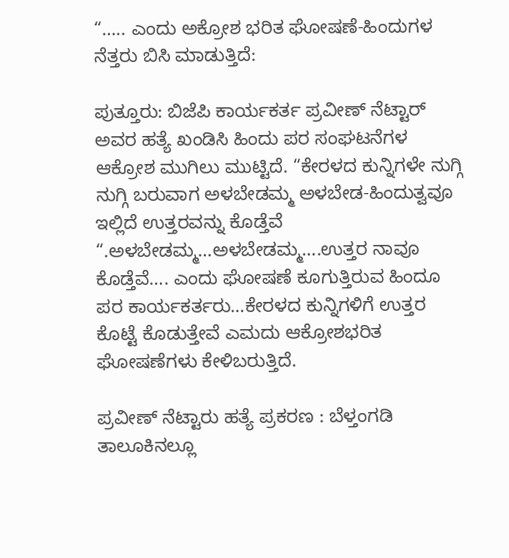“….. ಎಂದು ಅಕ್ರೋಶ ಭರಿತ ಘೋಷಣೆ-ಹಿಂದುಗಳ ನೆತ್ತರು ಬಿಸಿ ಮಾಡುತ್ತಿದೆ:

ಪುತ್ತೂರು: ಬಿಜೆಪಿ ಕಾರ್ಯಕರ್ತ ಪ್ರವೀಣ್ ನೆಟ್ಟಾರ್ ಅವರ ಹತ್ಯೆ ಖಂಡಿಸಿ ಹಿಂದು ಪರ ಸಂಘಟನೆಗಳ ಆಕ್ರೋಶ ಮುಗಿಲು ಮುಟ್ಟಿದೆ. “ಕೇರಳದ ಕುನ್ನಿಗಳೇ ನುಗ್ಗಿ ನುಗ್ಗಿ ಬರುವಾಗ ಅಳಬೇಡಮ್ಮ ಅಳಬೇಡ-ಹಿಂದುತ್ವವೂ ಇಲ್ಲಿದೆ ಉತ್ತರವನ್ನು ಕೊಡ್ತೆವೆ “.ಅಳಬೇಡಮ್ಮ…ಅಳಬೇಡಮ್ಮ….ಉತ್ತರ ನಾವೂ ಕೊಡ್ತೆವೆ…. ಎಂದು ಘೋಷಣೆ ಕೂಗುತ್ತಿರುವ ಹಿಂದೂ ಪರ ಕಾರ್ಯಕರ್ತರು…ಕೇರಳದ ಕುನ್ನಿಗಳಿಗೆ ಉತ್ತರ ಕೊಟ್ಟೆ ಕೊಡುತ್ತೇವೆ ಎಮದು ಆಕ್ರೋಶಭರಿತ ಘೋಷಣೆಗಳು ಕೇಳಿಬರುತ್ತಿದೆ.

ಪ್ರವೀಣ್‌ ನೆಟ್ಟಾರು ಹತ್ಯೆ ಪ್ರಕರಣ : ಬೆಳ್ತಂಗಡಿ ತಾಲೂಕಿನಲ್ಲೂ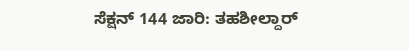ಸೆಕ್ಷನ್‌ 144 ಜಾರಿ: ತಹಶೀಲ್ದಾರ್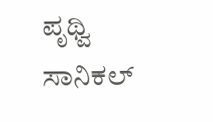ಪೃಥ್ವಿ ಸಾನಿಕಲ್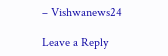– Vishwanews24

Leave a Reply